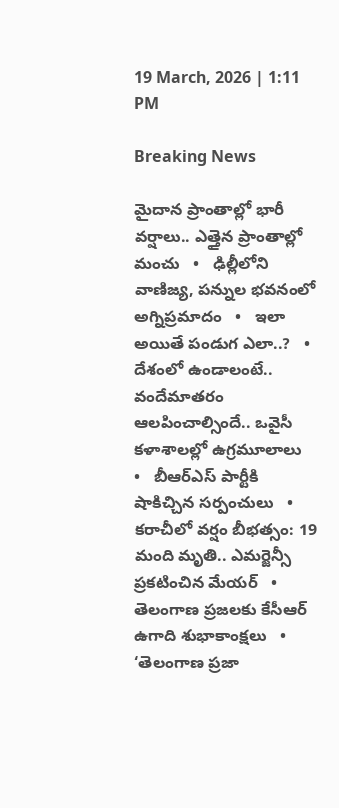19 March, 2026 | 1:11 PM

Breaking News

మైదాన ప్రాంతాల్లో భారీ వర్షాలు.. ఎత్తైన ప్రాంతాల్లో మంచు   •   ఢిల్లీలోని వాణిజ్య, పన్నుల భవనంలో అగ్నిప్రమాదం   •   ఇలా అయితే పండుగ ఎలా..?   •   దేశంలో ఉండాలంటే.. వందేమాతరం ఆలపించాల్సిందే.. ఒవైసీ కళాశాలల్లో ఉగ్రమూలాలు   •   బీఆర్ఎస్ పార్టీకి షాకిచ్చిన సర్పంచులు   •   కరాచీలో వర్షం బీభత్సం: 19 మంది మృతి.. ఎమర్జెన్సీ ప్రకటించిన మేయర్   •   తెలంగాణ ప్రజలకు కేసీఆర్ ఉగాది శుభాకాంక్షలు   •   ‘తెలంగాణ ప్రజా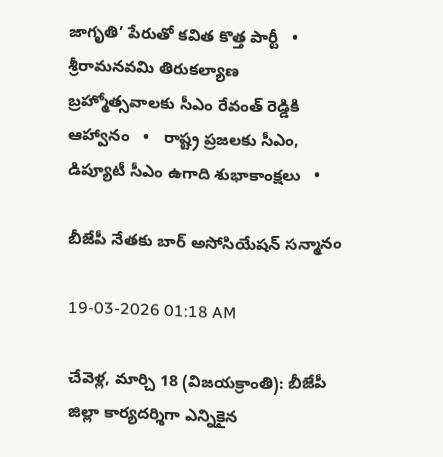జాగృతి’ పేరుతో కవిత కొత్త పార్టీ   •   శ్రీరామనవమి తిరుకల్యాణ బ్రహ్మోత్సవాలకు సీఎం రేవంత్ రెడ్డికి ఆహ్వానం   •   రాష్ట్ర ప్ర‌జ‌ల‌కు సీఎం, డిప్యూటీ సీఎం ఉగాది శుభాకాంక్ష‌లు   •

బీజేపీ నేతకు బార్ అసోసియేషన్ సన్మానం

19-03-2026 01:18 AM

చేవెళ్ల, మార్చి 18 (విజయక్రాంతి): బీజేపీ జిల్లా కార్యదర్శిగా ఎన్నికైన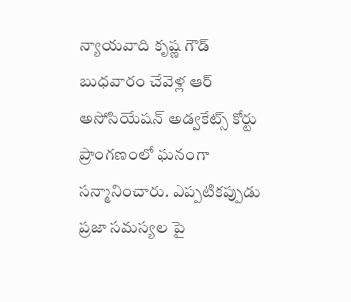న్యాయవాది కృష్ణ గౌడ్ బుధవారం చేవెళ్ల ఆర్ అసోసియేషన్ అడ్వకేట్స్ కోర్టు ప్రాంగణంలో ఘనంగా సన్మానించారు. ఎప్పటికప్పుడు ప్రజా సమస్యల పై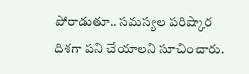పోరాడుతూ.. సమస్యల పరిష్కార దిశగా పని చేయాలని సూచించారు.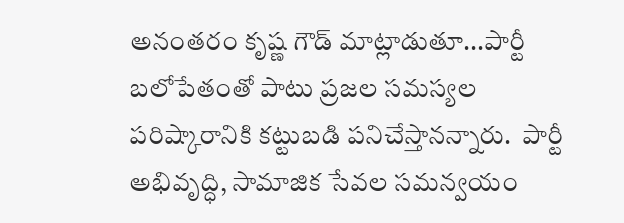అనంతరం కృష్ణ గౌడ్ మాట్లాడుతూ...పార్టీ బలోపేతంతో పాటు ప్రజల సమస్యల పరిష్కారానికి కట్టుబడి పనిచేస్తానన్నారు.  పార్టీ అభివృద్ధి, సామాజిక సేవల సమన్వయం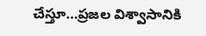చేస్తూ...ప్రజల విశ్వాసానికి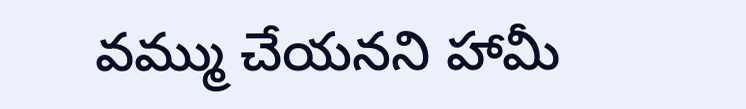వమ్ము చేయనని హామీ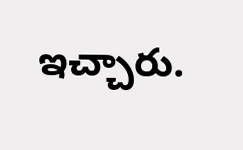ఇచ్చారు.